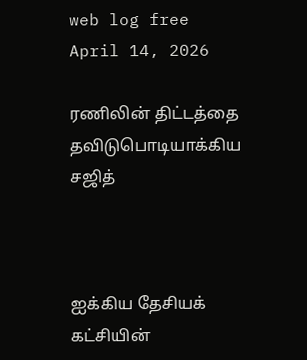web log free
April 14, 2026

ரணிலின் திட்டத்தை தவிடுபொடியாக்கிய சஜித்



ஐக்கிய தேசியக் கட்சியின்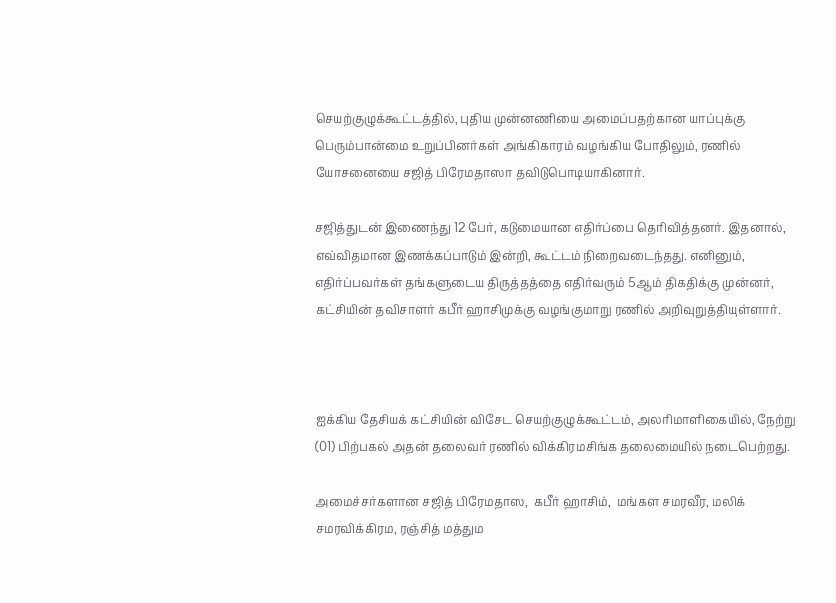செயற்குழுக்கூட்டத்தில், புதிய முன்னணியை அமைப்பதற்கான யாப்புக்கு பெரும்பான்மை உறுப்பினர்கள் அங்கிகாரம் வழங்கிய போதிலும், ரணில் யோசனையை சஜித் பிரேமதாஸா தவிடுபொடியாகினார்.

சஜித்துடன் இணைந்து 12 பேர், கடுமையான எதிர்ப்பை தெரிவித்தனர். இதனால், எவ்விதமான இணக்கப்பாடும் இன்றி, கூட்டம் நிறைவடைந்தது. எனினும், எதிர்ப்பவர்கள் தங்களுடைய திருத்தத்தை எதிர்வரும் 5ஆம் திகதிக்கு முன்னர், கட்சியின் தவிசாளர் கபீர் ஹாசிமுக்கு வழங்குமாறு ரணில் அறிவுறுத்தியுள்ளார்.



ஐக்கிய தேசியக் கட்சியின் விசேட செயற்குழுக்கூட்டம், அலரிமாளிகையில், நேற்று (01) பிற்பகல் அதன் தலைவர் ரணில் விக்கிரமசிங்க தலைமையில் நடைபெற்றது.

அமைச்சர்களான சஜித் பிரேமதாஸ,  கபீர் ஹாசிம்,  மங்கள சமரவீர, மலிக் சமரவிக்கிரம, ரஞ்சித் மத்தும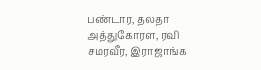பண்டார, தலதா அத்துகோரள, ரவி சமரவீர, இராஜாங்க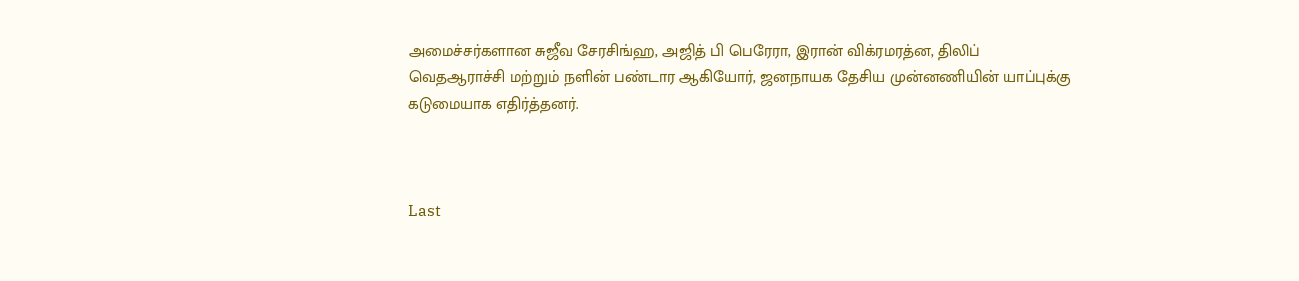அமைச்சர்களான சுஜீவ சேரசிங்ஹ, அஜித் பி பெரேரா, இரான் விக்ரமரத்ன, திலிப் வெதஆராச்சி மற்றும் நளின் பண்டார ஆகியோர், ஜனநாயக தேசிய முன்னணியின் யாப்புக்கு கடுமையாக எதிர்த்தனர்.



Last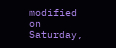modified on Saturday,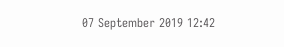07 September 2019 12:42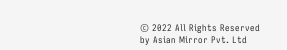© 2022 All Rights Reserved by Asian Mirror Pvt. Ltd